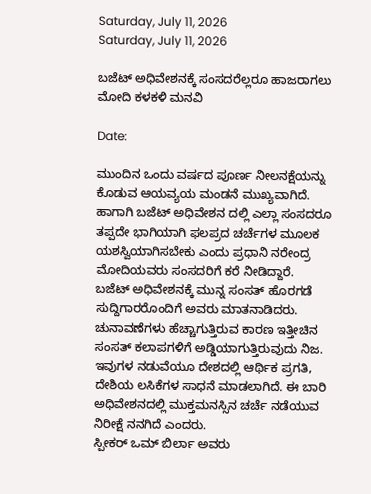Saturday, July 11, 2026
Saturday, July 11, 2026

ಬಜೆಟ್ ಅಧಿವೇಶನಕ್ಕೆ ಸಂಸದರೆಲ್ಲರೂ ಹಾಜರಾಗಲು ಮೋದಿ ಕಳಕಳಿ ಮನವಿ

Date:

ಮುಂದಿನ ಒಂದು ವರ್ಷದ ಪೂರ್ಣ ನೀಲನಕ್ಷೆಯನ್ನು ಕೊಡುವ ಆಯವ್ಯಯ ಮಂಡನೆ ಮುಖ್ಯವಾಗಿದೆ. ಹಾಗಾಗಿ ಬಜೆಟ್ ಅಧಿವೇಶನ ದಲ್ಲಿ ಎಲ್ಲಾ ಸಂಸದರೂ ತಪ್ಪದೇ ಭಾಗಿಯಾಗಿ ಫಲಪ್ರದ ಚರ್ಚೆಗಳ ಮೂಲಕ ಯಶಸ್ವಿಯಾಗಿಸಬೇಕು ಎಂದು ಪ್ರಧಾನಿ ನರೇಂದ್ರ ಮೋದಿಯವರು ಸಂಸದರಿಗೆ ಕರೆ ನೀಡಿದ್ದಾರೆ.
ಬಜೆಟ್ ಅಧಿವೇಶನಕ್ಕೆ ಮುನ್ನ ಸಂಸತ್ ಹೊರಗಡೆ
ಸುದ್ದಿಗಾರರೊಂದಿಗೆ ಅವರು ಮಾತನಾಡಿದರು.
ಚುನಾವಣೆಗಳು ಹೆಚ್ಚಾಗುತ್ತಿರುವ ಕಾರಣ ಇತ್ತೀಚಿನ ಸಂಸತ್ ಕಲಾಪಗಳಿಗೆ ಅಡ್ಡಿಯಾಗುತ್ತಿರುವುದು ನಿಜ. ಇವುಗಳ ನಡುವೆಯೂ ದೇಶದಲ್ಲಿ ಆರ್ಥಿಕ ಪ್ರಗತಿ, ದೇಶಿಯ ಲಸಿಕೆಗಳ ಸಾಧನೆ ಮಾಡಲಾಗಿದೆ. ಈ ಬಾರಿ ಅಧಿವೇಶನದಲ್ಲಿ ಮುಕ್ತಮನಸ್ಸಿನ ಚರ್ಚೆ ನಡೆಯುವ ನಿರೀಕ್ಷೆ ನನಗಿದೆ ಎಂದರು.
ಸ್ಪೀಕರ್ ಒಮ್ ಬಿರ್ಲಾ ಅವರು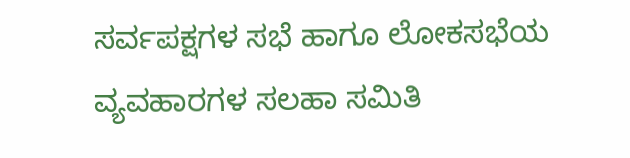ಸರ್ವಪಕ್ಷಗಳ ಸಭೆ ಹಾಗೂ ಲೋಕಸಭೆಯ ವ್ಯವಹಾರಗಳ ಸಲಹಾ ಸಮಿತಿ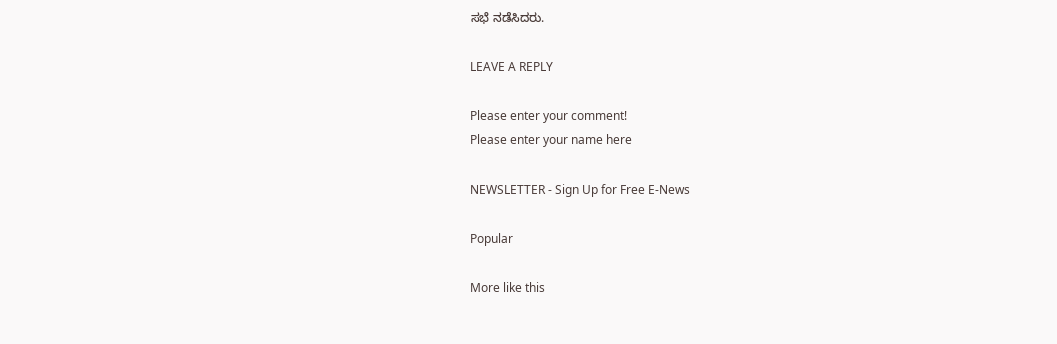ಸಭೆ ನಡೆಸಿದರು.

LEAVE A REPLY

Please enter your comment!
Please enter your name here

NEWSLETTER - Sign Up for Free E-News

Popular

More like this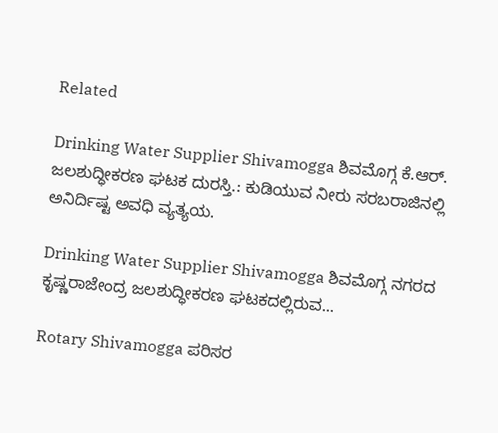Related

Drinking Water Supplier Shivamogga ಶಿವಮೊಗ್ಗ ಕೆ.ಆರ್. ಜಲಶುದ್ಧೀಕರಣ ಘಟಕ ದುರಸ್ತಿ.: ಕುಡಿಯುವ ನೀರು ಸರಬರಾಜಿನಲ್ಲಿ ಅನಿರ್ದಿಷ್ಟ ಅವಧಿ ವ್ಯತ್ಯಯ.

Drinking Water Supplier Shivamogga ಶಿವಮೊಗ್ಗ ನಗರದ ಕೃಷ್ಣರಾಜೇಂದ್ರ ಜಲಶುದ್ಧೀಕರಣ ಘಟಕದಲ್ಲಿರುವ...

Rotary Shivamogga ಪರಿಸರ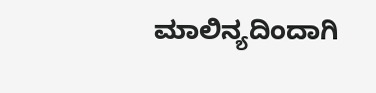ಮಾಲಿನ್ಯದಿಂದಾಗಿ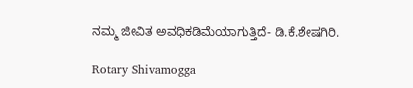ನಮ್ಮ ಜೀವಿತ ಅವಧಿಕಡಿಮೆಯಾಗುತ್ತಿದೆ- ಡಿ.ಕೆ.ಶೇಷಗಿರಿ.

Rotary Shivamogga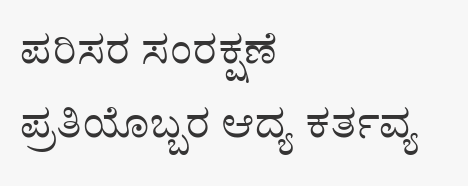ಪರಿಸರ ಸಂರಕ್ಷಣೆ ಪ್ರತಿಯೊಬ್ಬರ ಆದ್ಯ ಕರ್ತವ್ಯ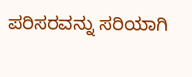ಪರಿಸರವನ್ನು ಸರಿಯಾಗಿ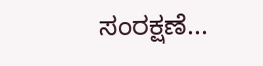ಸಂರಕ್ಷಣೆ...